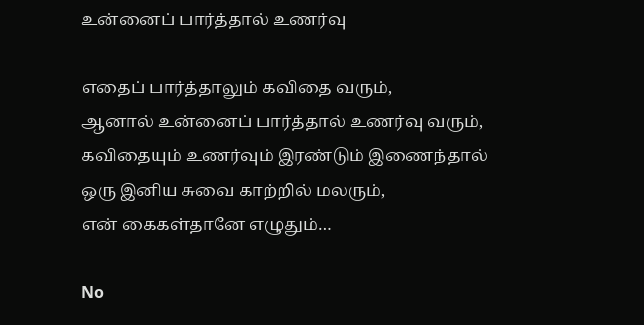உன்னைப் பார்த்தால் உணர்வு

எதைப் பார்த்தாலும் கவிதை வரும்,
ஆனால் உன்னைப் பார்த்தால் உணர்வு வரும்,
கவிதையும் உணர்வும் இரண்டும் இணைந்தால்
ஒரு இனிய சுவை காற்றில் மலரும்,
என் கைகள்தானே எழுதும்…

No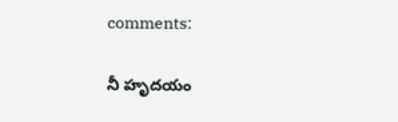comments:

నీ హృదయం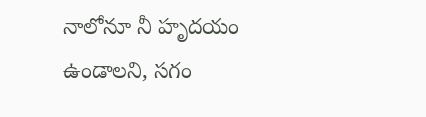నాలోనూ నీ హృదయం ఉండాలని, సగం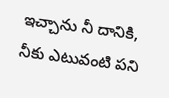ఇచ్చాను నీ దానికి, నీకు ఎటువంటి పని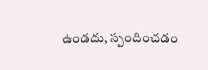ఉండదు, స్పందించడం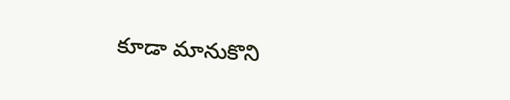కూడా మానుకొని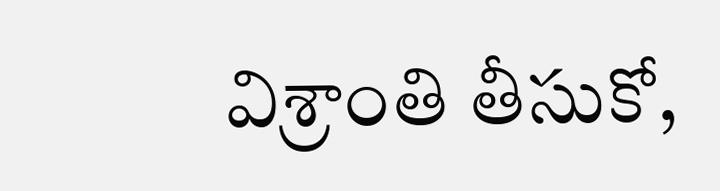విశ్రాంతి తీసుకో,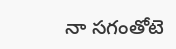నా సగంతోటె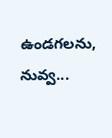ఉండగలను, నువ్వ...